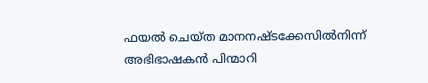ഫയല്‍ ചെയ്ത മാനനഷ്ടക്കേസില്‍നിന്ന് അഭിഭാഷകന്‍ പിന്മാറി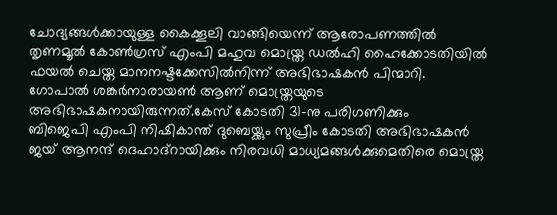ചോദ്യങ്ങൾക്കായുള്ള കൈക്കൂലി വാങ്ങിയെന്ന് ആരോപണത്തിൽ തൃണമൂല്‍ കോണ്‍ഗ്രസ് എംപി മഹുവ മൊയ്ത്ര ഡല്‍ഹി ഹൈക്കോടതിയില്‍ ഫയല്‍ ചെയ്ത മാനനഷ്ടക്കേസില്‍നിന്ന് അഭിഭാഷകന്‍ പിന്മാറി. ഗോപാല്‍ ശങ്കര്‍നാരായണ്‍ ആണ് മൊയ്ത്രയുടെ അഭിഭാഷകനായിരുന്നത്.കേസ് കോടതി 31-നു പരിഗണിക്കും
ബിജെപി എംപി നിഷികാന്ത് ദുബെയ്ക്കും സുപ്രീം കോടതി അഭിഭാഷകന്‍ ജയ് ആനന്ദ് ദെഹാദ്റായിക്കും നിരവധി മാധ്യമങ്ങള്‍ക്കുമെതിരെ മൊയ്ത്ര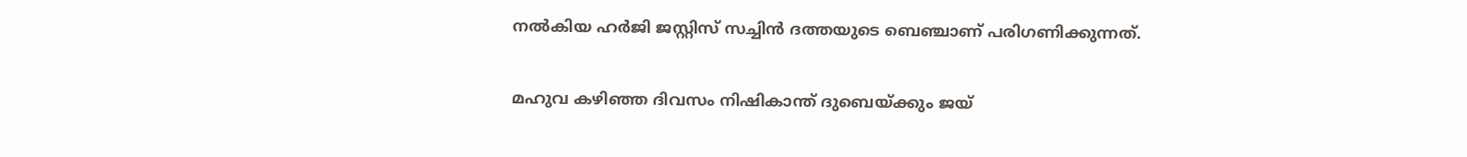നല്‍കിയ ഹര്‍ജി ജസ്റ്റിസ് സച്ചിന്‍ ദത്തയുടെ ബെഞ്ചാണ് പരിഗണിക്കുന്നത്.

മഹുവ കഴിഞ്ഞ ദിവസം നിഷികാന്ത് ദുബെയ്ക്കും ജയ്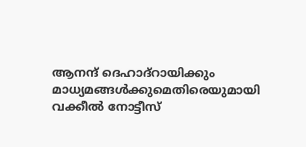ആനന്ദ് ദെഹാദ്റായിക്കും മാധ്യമങ്ങള്‍ക്കുമെതിരെയുമായി വക്കീൽ നോട്ടീസ്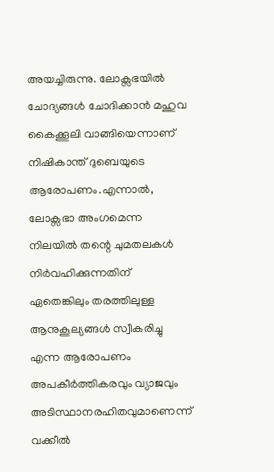അയച്ചിരുന്നു. ലോക്സഭയില്‍ ചോദ്യങ്ങള്‍ ചോദിക്കാന്‍ മഹുവ കൈക്കൂലി വാങ്ങിയെന്നാണ് നിഷികാന്ത് ദുബെയുടെ ആരോപണം.എന്നാല്‍, ലോക്സഭാ അംഗമെന്ന നിലയില്‍ തന്റെ ചുമതലകള്‍ നിര്‍വഹിക്കുന്നതിന് ഏതെങ്കിലും തരത്തിലുള്ള ആനുകൂല്യങ്ങള്‍ സ്വീകരിച്ചു എന്ന ആരോപണം അപകീര്‍ത്തികരവും വ്യാജവും അടിസ്ഥാനരഹിതവുമാണെന്ന് വക്കീല്‍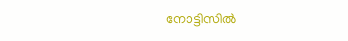നോട്ടിസില്‍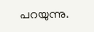പറയുന്നു.